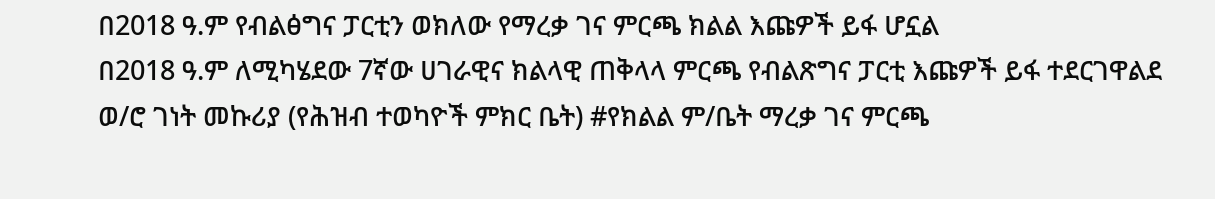በ2018 ዓ.ም የብልፅግና ፓርቲን ወክለው የማረቃ ገና ምርጫ ክልል እጩዎች ይፋ ሆኗል
በ2018 ዓ.ም ለሚካሄደው 7ኛው ሀገራዊና ክልላዊ ጠቅላላ ምርጫ የብልጽግና ፓርቲ እጩዎች ይፋ ተደርገዋልደ ወ/ሮ ገነት መኩሪያ (የሕዝብ ተወካዮች ምክር ቤት) #የክልል ም/ቤት ማረቃ ገና ምርጫ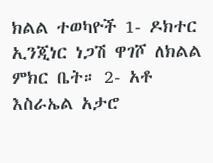ክልል ተወካዮች 1- ዶክተር ኢንጂነር ነጋሽ ዋገሾ ለክልል ምክር ቤት። 2- አቶ እስራኤል አታሮ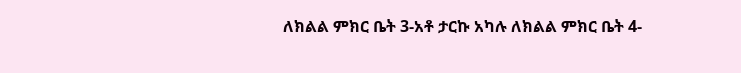ለክልል ምክር ቤት 3-አቶ ታርኩ አካሉ ለክልል ምክር ቤት 4-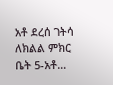አቶ ደረሰ ገትሳ ለክልል ምክር ቤት 5-አቶ…